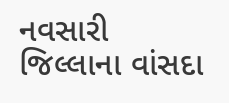નવસારી જિલ્લાના વાંસદા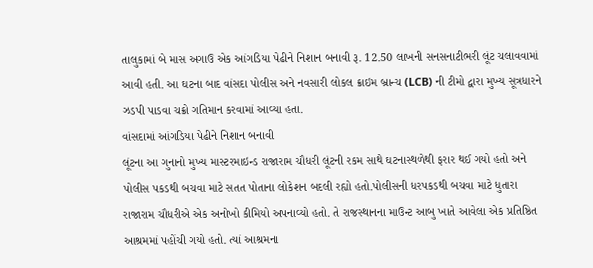તાલુકામાં બે માસ અગાઉ એક આંગડિયા પેઢીને નિશાન બનાવી રૂ. 12.50 લાખની સનસનાટીભરી લૂંટ ચલાવવામાં આવી હતી. આ ઘટના બાદ વાંસદા પોલીસ અને નવસારી લોકલ ક્રાઇમ બ્રાન્ચ (LCB) ની ટીમો દ્વારા મુખ્ય સૂત્રધારને ઝડપી પાડવા ચક્રો ગતિમાન કરવામાં આવ્યા હતા.
વાંસદામાં આંગડિયા પેઢીને નિશાન બનાવી
લૂંટના આ ગુનાનો મુખ્ય માસ્ટરમાઇન્ડ રાજારામ ચૌધરી લૂંટની રકમ સાથે ઘટનાસ્થળેથી ફરાર થઈ ગયો હતો અને પોલીસ પકડથી બચવા માટે સતત પોતાના લોકેશન બદલી રહ્યો હતો.પોલીસની ધરપકડથી બચવા માટે ધુતારા રાજારામ ચૌધરીએ એક અનોખો કીમિયો અપનાવ્યો હતો. તે રાજસ્થાનના માઉન્ટ આબુ ખાતે આવેલા એક પ્રતિષ્ઠિત આશ્રમમાં પહોંચી ગયો હતો. ત્યાં આશ્રમના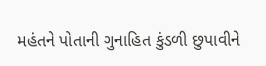મહંતને પોતાની ગુનાહિત કુંડળી છુપાવીને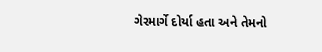ગેરમાર્ગે દોર્યા હતા અને તેમનો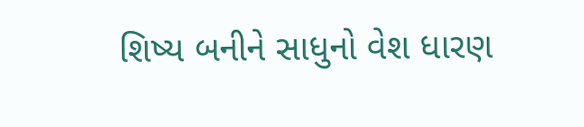શિષ્ય બનીને સાધુનો વેશ ધારણ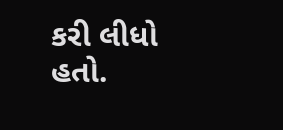કરી લીધો હતો.